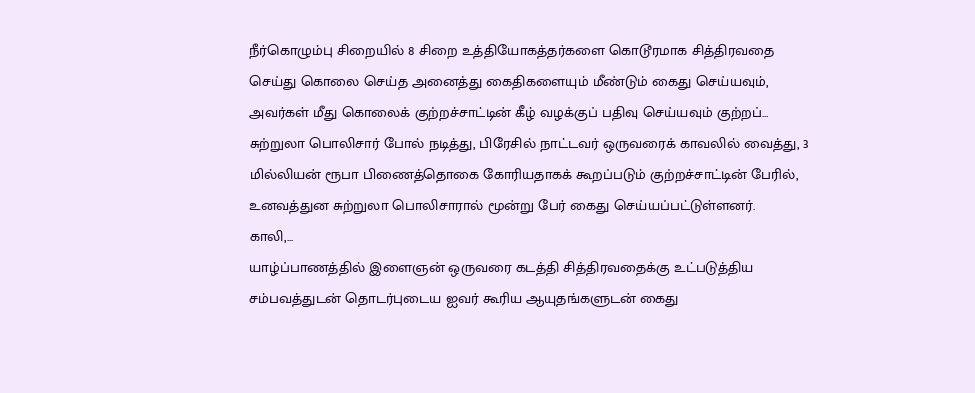நீர்கொழும்பு சிறையில் 8 சிறை உத்தியோகத்தர்களை கொடூரமாக சித்திரவதை செய்து கொலை செய்த அனைத்து கைதிகளையும் மீண்டும் கைது செய்யவும், அவர்கள் மீது கொலைக் குற்றச்சாட்டின் கீழ் வழக்குப் பதிவு செய்யவும் குற்றப்...
சுற்றுலா பொலிசார் போல் நடித்து, பிரேசில் நாட்டவர் ஒருவரைக் காவலில் வைத்து, 3 மில்லியன் ரூபா பிணைத்தொகை கோரியதாகக் கூறப்படும் குற்றச்சாட்டின் பேரில், உனவத்துன சுற்றுலா பொலிசாரால் மூன்று பேர் கைது செய்யப்பட்டுள்ளனர்.
காலி,...
யாழ்ப்பாணத்தில் இளைஞன் ஒருவரை கடத்தி சித்திரவதைக்கு உட்படுத்திய சம்பவத்துடன் தொடர்புடைய ஐவர் கூரிய ஆயுதங்களுடன் கைது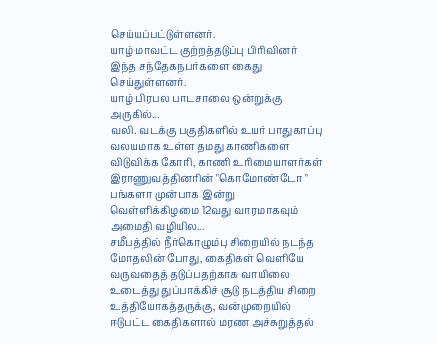செய்யப்பட்டுள்ளனர்.
யாழ் மாவட்ட குற்றத்தடுப்பு பிரிவினர் இந்த சந்தேகநபர்களை கைது செய்துள்ளனர்.
யாழ் பிரபல பாடசாலை ஒன்றுக்கு அருகில்...
வலி. வடக்கு பகுதிகளில் உயர் பாதுகாப்பு வலயமாக உள்ள தமது காணிகளை விடுவிக்க கோரி, காணி உரிமையாளர்கள் இராணுவத்தினரின் "கொமோண்டோ " பங்களா முன்பாக இன்று வெள்ளிக்கிழமை 12வது வாரமாகவும் அமைதி வழியில...
சமீபத்தில் நீர்கொழும்பு சிறையில் நடந்த மோதலின் போது, கைதிகள் வெளியே வருவதைத் தடுப்பதற்காக வாயிலை உடைத்து துப்பாக்கிச் சூடு நடத்திய சிறை உத்தியோகத்தருக்கு, வன்முறையில் ஈடுபட்ட கைதிகளால் மரண அச்சுறுத்தல்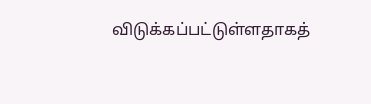விடுக்கப்பட்டுள்ளதாகத்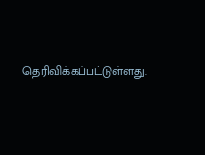தெரிவிக்கப்பட்டுள்ளது.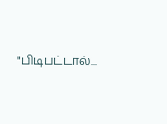"பிடிபட்டால்...